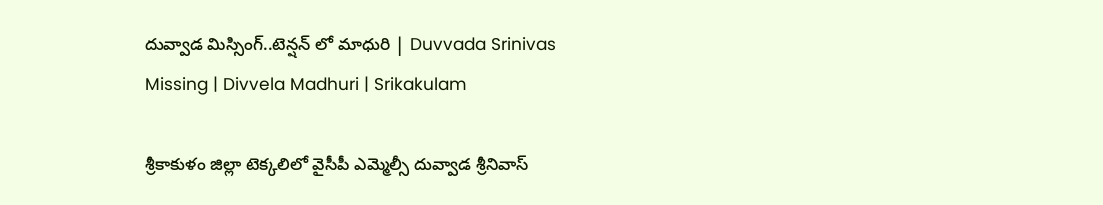దువ్వాడ మిస్సింగ్..టెన్షన్ లో మాధురి | Duvvada Srinivas Missing | Divvela Madhuri | Srikakulam

శ్రీకాకుళం జిల్లా టెక్కలిలో వైసీపీ ఎమ్మెల్సీ దువ్వాడ శ్రీనివాస్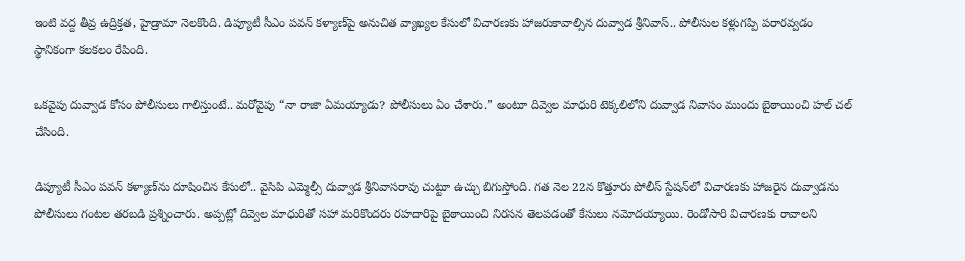ఇంటి వద్ద తీవ్ర ఉద్రిక్తత, హైడ్రామా నెలకొంది. డిప్యూటీ సీఎం పవన్ కళ్యాణ్‌పై అనుచిత వ్యాఖ్యల కేసులో విచారణకు హాజరుకావాల్సిన దువ్వాడ శ్రీనివాస్.. పోలీసుల కళ్లుగప్పి పరారవ్వడం స్థానికంగా కలకలం రేపింది.

ఒకవైపు దువ్వాడ కోసం పోలీసులు గాలిస్తుంటే.. మరోవైపు “నా రాజా ఏమయ్యాడు? పోలీసులు ఏం చేశారు.” అంటూ దివ్వెల మాధురి టెక్కలిలోని దువ్వాడ నివాసం ముందు బైఠాయించి హల్ చల్ చేసింది.

డిప్యూటీ సీఎం పవన్ కళ్యాణ్‌ను దూషించిన కేసులో.. వైసిపి ఎమ్మెల్సీ దువ్వాడ శ్రీనివాసరావు చుట్టూ ఉచ్చు బిగుస్తోంది. గత నెల 22న కొత్తూరు పోలీస్ స్టేషన్‌లో విచారణకు హాజరైన దువ్వాడను పోలీసులు గంటల తరబడి ప్రశ్నించారు. అప్పట్లో దివ్వెల మాధురితో సహా మరికొందరు రహదారిపై బైఠాయించి నిరసన తెలపడంతో కేసులు నమోదయ్యాయి. రెండోసారి విచారణకు రావాలని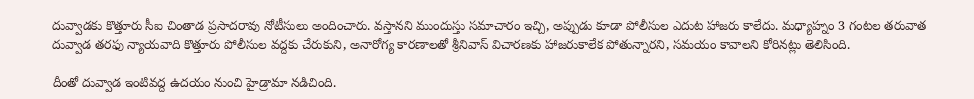దువ్వాడకు కొత్తూరు సీఐ చింతాడ ప్రసాదరావు నోటీసులు అందించారు. వస్తానని ముందుస్తు సమాచారం ఇచ్చి, అప్పుడు కూడా పోలీసుల ఎదుట హాజరు కాలేదు. మధ్యాహ్నం 3 గంటల తరువాత దువ్వాడ తరఫు న్యాయవాది కొత్తూరు పోలీసుల వద్దకు చేరుకుని, అనారోగ్య కారణాలతో శ్రీనివాస్‌ విచారణకు హాజరుకాలేక పోతున్నారని, సమయం కావాలని కోరినట్లు తెలిసింది.

దీంతో దువ్వాడ ఇంటివద్ద ఉదయం నుంచి హైడ్రామా నడిచింది.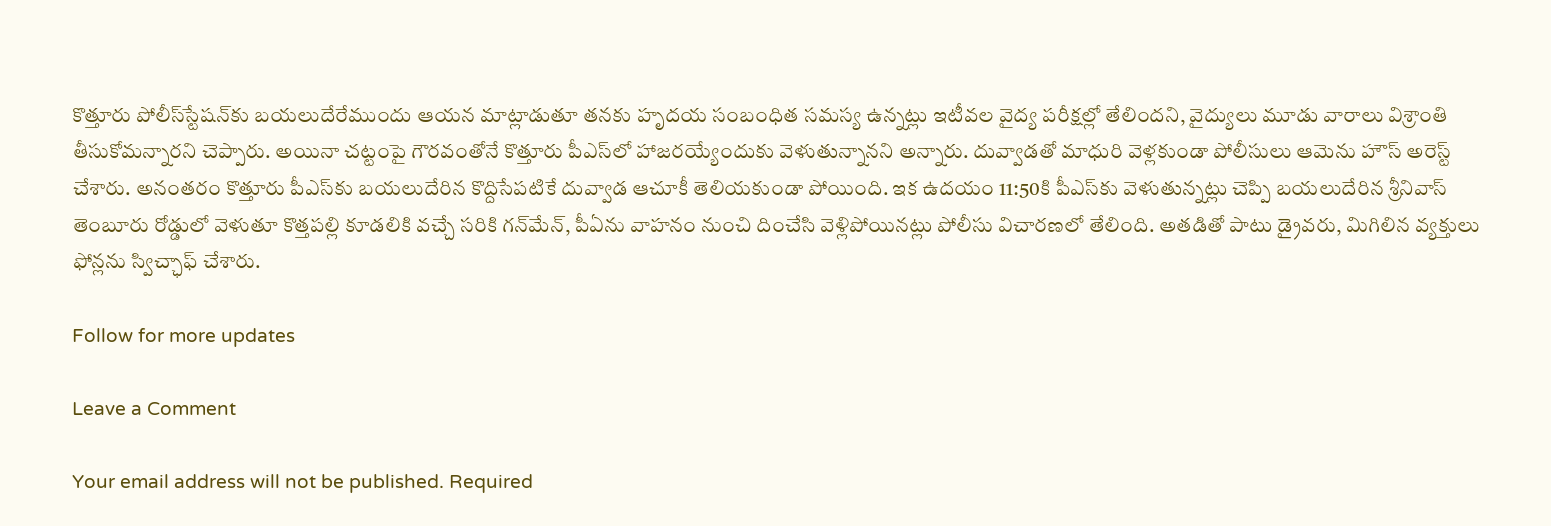కొత్తూరు పోలీస్‌స్టేషన్‌కు బయలుదేరేముందు ఆయన మాట్లాడుతూ తనకు హృదయ సంబంధిత సమస్య ఉన్నట్లు ఇటీవల వైద్య పరీక్షల్లో తేలిందని, వైద్యులు మూడు వారాలు విశ్రాంతి తీసుకోమన్నారని చెప్పారు. అయినా చట్టంపై గౌరవంతోనే కొత్తూరు పీఎస్‌లో హాజరయ్యేందుకు వెళుతున్నానని అన్నారు. దువ్వాడతో మాధురి వెళ్లకుండా పోలీసులు ఆమెను హౌస్ అరెస్ట్ చేశారు. అనంతరం కొత్తూరు పీఎస్‌కు బయలుదేరిన కొద్దిసేపటికే దువ్వాడ ఆచూకీ తెలియకుండా పోయింది. ఇక ఉదయం 11:50కి పీఎస్‌కు వెళుతున్నట్లు చెప్పి బయలుదేరిన శ్రీనివాస్‌ తెంబూరు రోడ్డులో వెళుతూ కొత్తపల్లి కూడలికి వచ్చే సరికి గన్‌మేన్, పీఏను వాహనం నుంచి దించేసి వెళ్లిపోయినట్లు పోలీసు విచారణలో తేలింది. అతడితో పాటు డ్రైవరు, మిగిలిన వ్యక్తులు ఫోన్లను స్విచ్ఛాఫ్‌ చేశారు.

Follow for more updates

Leave a Comment

Your email address will not be published. Required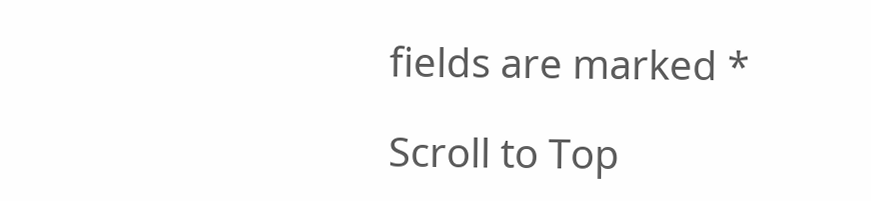fields are marked *

Scroll to Top